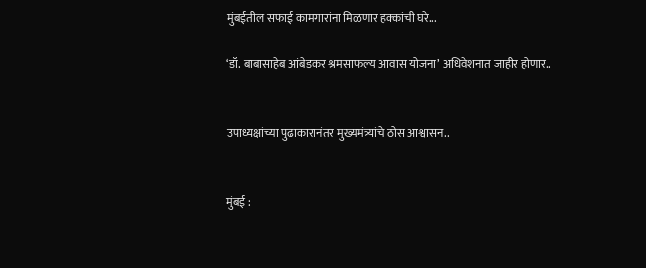मुंबईतील सफाई कामगारांना मिळणार हक्कांची घरे...

‘डॉ. बाबासाहेब आंबेडकर श्रमसाफल्य आवास योजना’ अधिवेशनात जाहीर होणार..


उपाध्यक्षांच्या पुढाकारानंतर मुख्यमंत्र्यांचे ठोस आश्वासन..


मुंबई :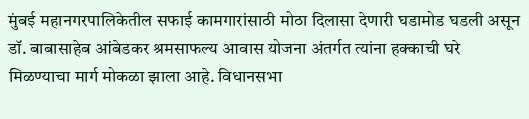मुंबई महानगरपालिकेतील सफाई कामगारांसाठी मोठा दिलासा देणारी घडामोड घडली असून डॉ. बाबासाहेब आंबेडकर श्रमसाफल्य आवास योजना अंतर्गत त्यांना हक्काची घरे मिळण्याचा मार्ग मोकळा झाला आहे. विधानसभा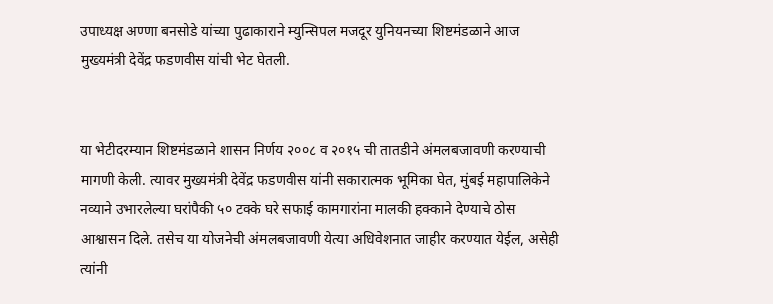उपाध्यक्ष अण्णा बनसोडे यांच्या पुढाकाराने म्युन्सिपल मजदूर युनियनच्या शिष्टमंडळाने आज मुख्यमंत्री देवेंद्र फडणवीस यांची भेट घेतली.


या भेटीदरम्यान शिष्टमंडळाने शासन निर्णय २००८ व २०१५ ची तातडीने अंमलबजावणी करण्याची मागणी केली. त्यावर मुख्यमंत्री देवेंद्र फडणवीस यांनी सकारात्मक भूमिका घेत, मुंबई महापालिकेने नव्याने उभारलेल्या घरांपैकी ५० टक्के घरे सफाई कामगारांना मालकी हक्काने देण्याचे ठोस आश्वासन दिले. तसेच या योजनेची अंमलबजावणी येत्या अधिवेशनात जाहीर करण्यात येईल, असेही त्यांनी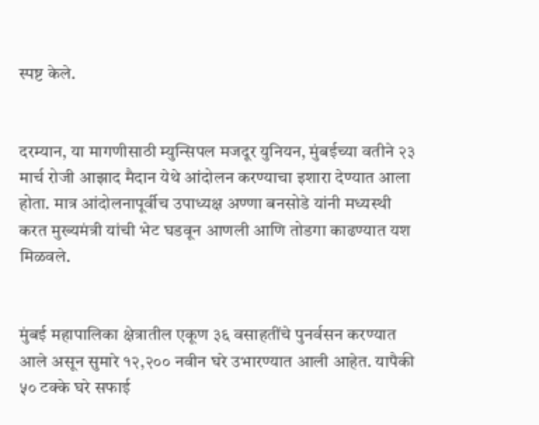स्पष्ट केले.


दरम्यान, या मागणीसाठी म्युन्सिपल मजदूर युनियन, मुंबईच्या वतीने २३ मार्च रोजी आझाद मैदान येथे आंदोलन करण्याचा इशारा देण्यात आला होता. मात्र आंदोलनापूर्वीच उपाध्यक्ष अण्णा बनसोडे यांनी मध्यस्थी करत मुख्यमंत्री यांची भेट घडवून आणली आणि तोडगा काढण्यात यश मिळवले.


मुंबई महापालिका क्षेत्रातील एकूण ३६ वसाहतींचे पुनर्वसन करण्यात आले असून सुमारे १२,२०० नवीन घरे उभारण्यात आली आहेत. यापैकी ५० टक्के घरे सफाई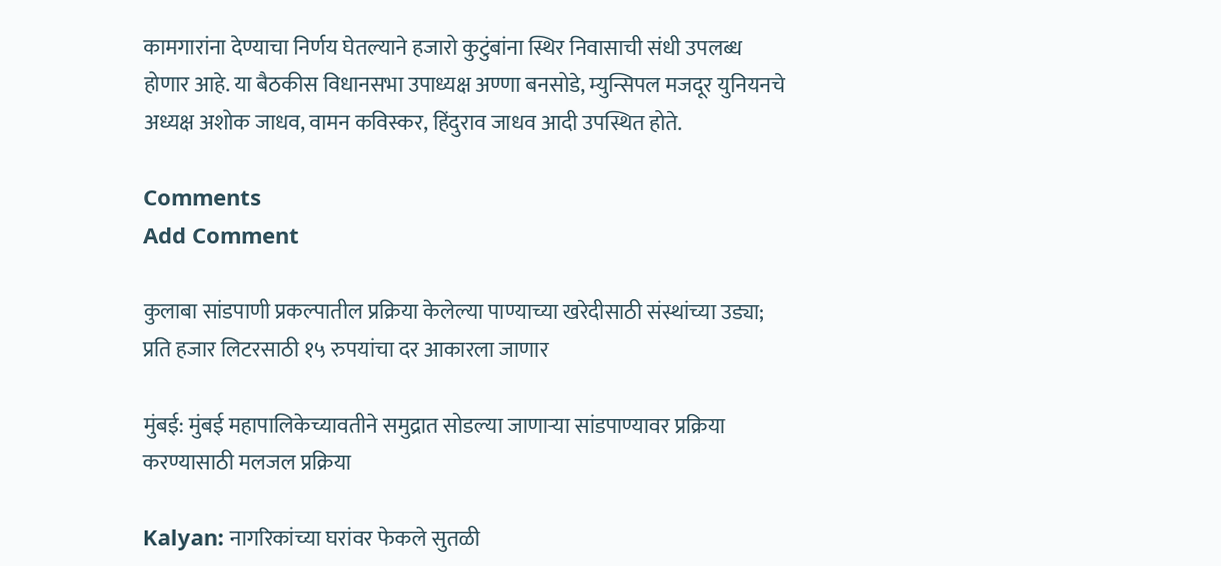कामगारांना देण्याचा निर्णय घेतल्याने हजारो कुटुंबांना स्थिर निवासाची संधी उपलब्ध होणार आहे. या बैठकीस विधानसभा उपाध्यक्ष अण्णा बनसोडे, म्युन्सिपल मजदूर युनियनचे अध्यक्ष अशोक जाधव, वामन कविस्कर, हिंदुराव जाधव आदी उपस्थित होते.

Comments
Add Comment

कुलाबा सांडपाणी प्रकल्पातील प्रक्रिया केलेल्या पाण्याच्या खरेदीसाठी संस्थांच्या उड्या; प्रति हजार लिटरसाठी १५ रुपयांचा दर आकारला जाणार

मुंबई: मुंबई महापालिकेच्यावतीने समुद्रात सोडल्या जाणाऱ्या सांडपाण्यावर प्रक्रिया करण्यासाठी मलजल प्रक्रिया

Kalyan: नागरिकांच्या घरांवर फेकले सुतळी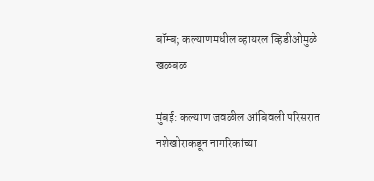बॉम्ब; कल्याणमधील व्हायरल व्हिडीओमुळे खळबळ

मुंबई: कल्याण जवळील आंबिवली परिसरात नशेखोराकडून नागरिकांच्या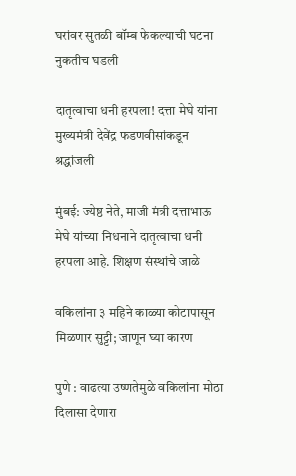घरांवर सुतळी बॉम्ब फेकल्याची घटना नुकतीच घडली

दातृत्वाचा धनी हरपला! दत्ता मेघे यांना मुख्यमंत्री देवेंद्र फडणवीसांकडून श्रद्धांजली

मुंबई: ज्येष्ठ नेते, माजी मंत्री दत्ताभाऊ मेघे यांच्या निधनाने दातृत्वाचा धनी हरपला आहे. शिक्षण संस्थांचे जाळे

वकिलांना ३ महिने काळ्या कोटापासून मिळणार सुट्टी; जाणून घ्या कारण

पुणे : वाढत्या उष्णतेमुळे वकिलांना मोठा दिलासा देणारा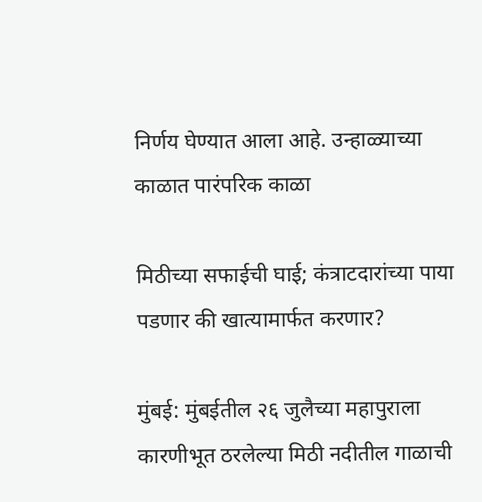निर्णय घेण्यात आला आहे. उन्हाळ्याच्या काळात पारंपरिक काळा

मिठीच्या सफाईची घाई; कंत्राटदारांच्या पाया पडणार की खात्यामार्फत करणार?

मुंबई: मुंबईतील २६ जुलैच्या महापुराला कारणीभूत ठरलेल्या मिठी नदीतील गाळाची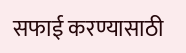सफाई करण्यासाठी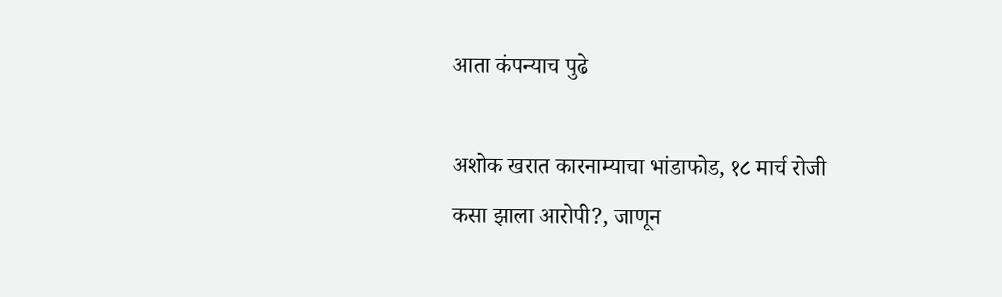आता कंपन्याच पुढे

अशोक खरात कारनाम्याचा भांडाफोड, १८ मार्च रोजी कसा झाला आरोपी?, जाणून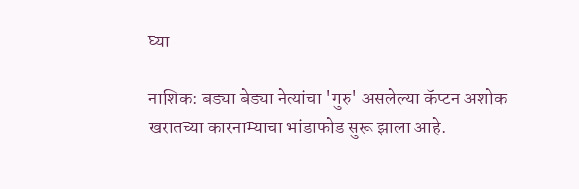घ्या

नाशिक: बड्या बेड्या नेत्यांचा 'गुरु' असलेल्या कॅप्टन अशोक खरातच्या कारनाम्याचा भांडाफोड सुरू झाला आहे.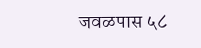जवळपास ५८